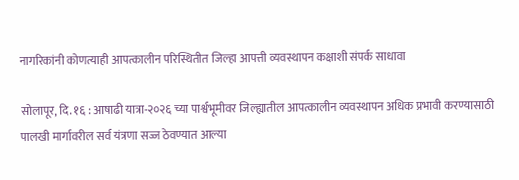नागरिकांनी कोणत्याही आपत्कालीन परिस्थितीत जिल्हा आपत्ती व्यवस्थापन कक्षाशी संपर्क साधावा

सोलापूर, दि. १६ : आषाढी यात्रा-२०२६ च्या पार्श्वभूमीवर जिल्ह्यातील आपत्कालीन व्यवस्थापन अधिक प्रभावी करण्यासाठी पालखी मार्गावरील सर्व यंत्रणा सज्ज ठेवण्यात आल्या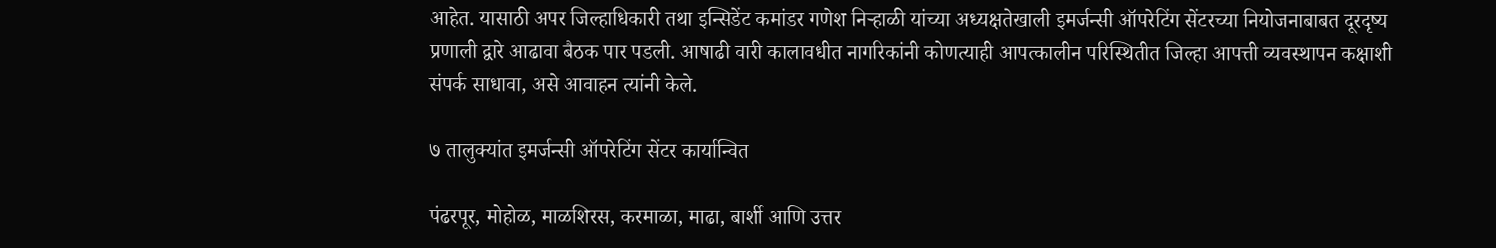आहेत. यासाठी अपर जिल्हाधिकारी तथा इन्सिडेंट कमांडर गणेश निऱ्हाळी यांच्या अध्यक्षतेखाली इमर्जन्सी ऑपरेटिंग सेंटरच्या नियोजनाबाबत दूरदृष्य प्रणाली द्वारे आढावा बैठक पार पडली. आषाढी वारी कालावधीत नागरिकांनी कोणत्याही आपत्कालीन परिस्थितीत जिल्हा आपत्ती व्यवस्थापन कक्षाशी संपर्क साधावा, असे आवाहन त्यांनी केले.

७ तालुक्यांत इमर्जन्सी ऑपरेटिंग सेंटर कार्यान्वित

पंढरपूर, मोहोळ, माळशिरस, करमाळा, माढा, बार्शी आणि उत्तर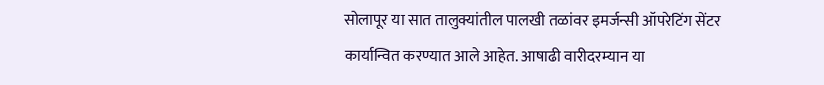सोलापूर या सात तालुक्यांतील पालखी तळांवर इमर्जन्सी ऑपरेटिंग सेंटर कार्यान्वित करण्यात आले आहेत. आषाढी वारीदरम्यान या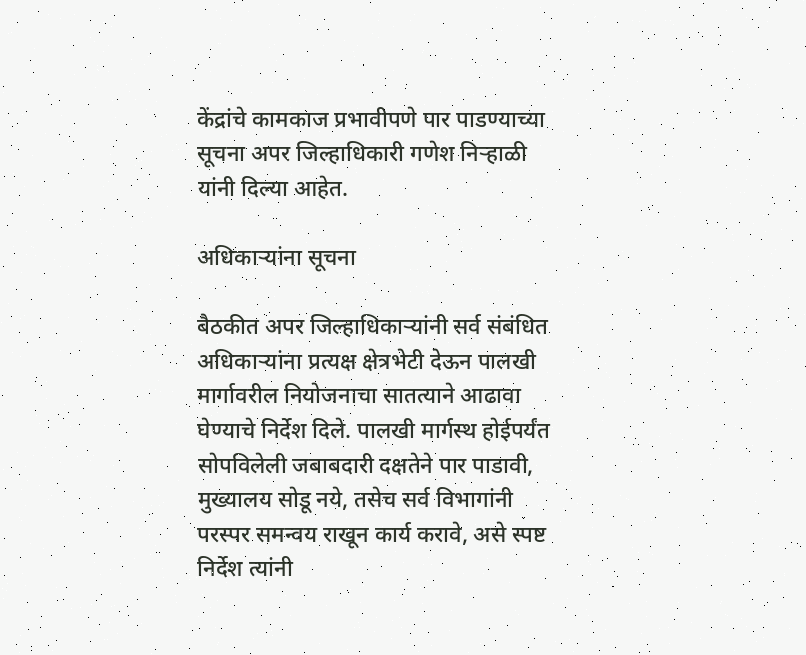केंद्रांचे कामकाज प्रभावीपणे पार पाडण्याच्या सूचना अपर जिल्हाधिकारी गणेश निऱ्हाळी यांनी दिल्या आहेत.

अधिकाऱ्यांना सूचना

बैठकीत अपर जिल्हाधिकाऱ्यांनी सर्व संबंधित अधिकाऱ्यांना प्रत्यक्ष क्षेत्रभेटी देऊन पालखी मार्गावरील नियोजनाचा सातत्याने आढावा घेण्याचे निर्देश दिले. पालखी मार्गस्थ होईपर्यंत सोपविलेली जबाबदारी दक्षतेने पार पाडावी, मुख्यालय सोडू नये, तसेच सर्व विभागांनी परस्पर समन्वय राखून कार्य करावे, असे स्पष्ट निर्देश त्यांनी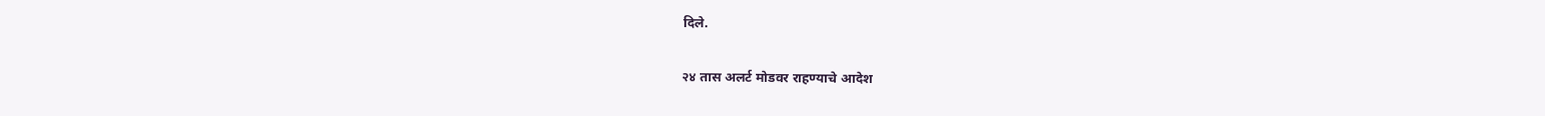दिले.

२४ तास अलर्ट मोडवर राहण्याचे आदेश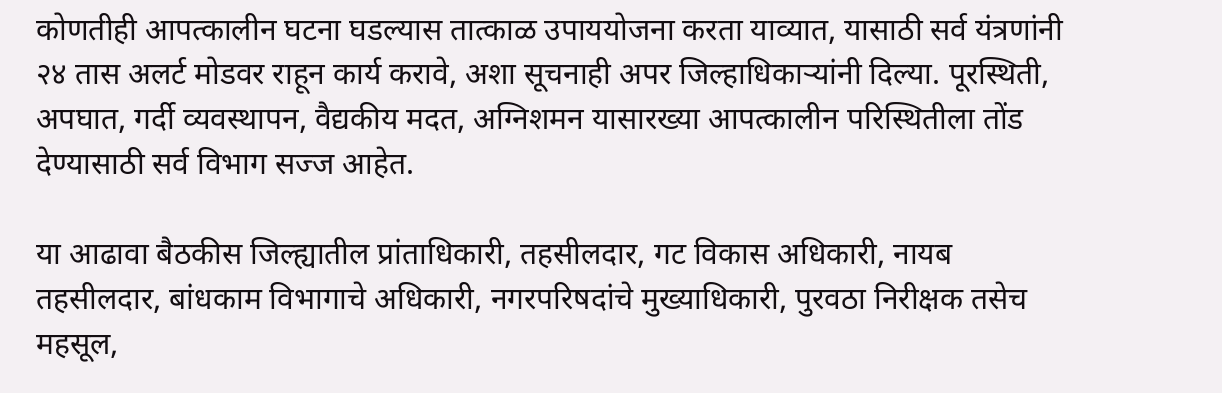कोणतीही आपत्कालीन घटना घडल्यास तात्काळ उपाययोजना करता याव्यात, यासाठी सर्व यंत्रणांनी २४ तास अलर्ट मोडवर राहून कार्य करावे, अशा सूचनाही अपर जिल्हाधिकाऱ्यांनी दिल्या. पूरस्थिती, अपघात, गर्दी व्यवस्थापन, वैद्यकीय मदत, अग्निशमन यासारख्या आपत्कालीन परिस्थितीला तोंड देण्यासाठी सर्व विभाग सज्ज आहेत.

या आढावा बैठकीस जिल्ह्यातील प्रांताधिकारी, तहसीलदार, गट विकास अधिकारी, नायब तहसीलदार, बांधकाम विभागाचे अधिकारी, नगरपरिषदांचे मुख्याधिकारी, पुरवठा निरीक्षक तसेच महसूल,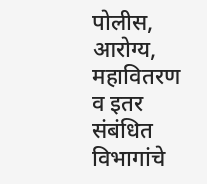पोलीस, आरोग्य, महावितरण व इतर संबंधित विभागांचे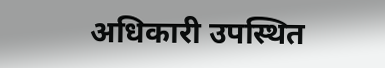अधिकारी उपस्थित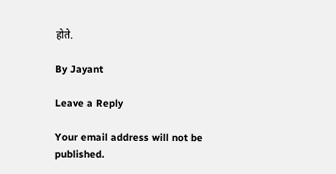होते.

By Jayant

Leave a Reply

Your email address will not be published.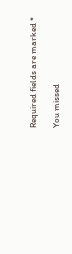Required fields are marked *

You missed